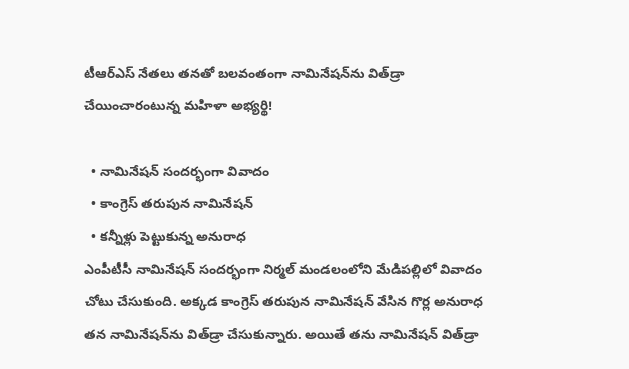టీఆర్ఎస్ నేతలు తనతో బలవంతంగా నామినేషన్‌ను విత్‌డ్రా చేయించారంటున్న మహిళా అభ్యర్థి!

  • నామినేషన్ సందర్భంగా వివాదం
  • కాంగ్రెస్ తరుపున నామినేషన్
  • కన్నీళ్లు పెట్టుకున్న అనురాధ
ఎంపీటీసీ నామినేషన్ సందర్భంగా నిర్మల్ మండలంలోని మేడిపల్లిలో వివాదం చోటు చేసుకుంది. అక్కడ కాంగ్రెస్ తరుపున నామినేషన్ వేసిన గొర్ల అనురాధ తన నామినేషన్‌ను విత్‌డ్రా చేసుకున్నారు. అయితే తను నామినేషన్ విత్‌డ్రా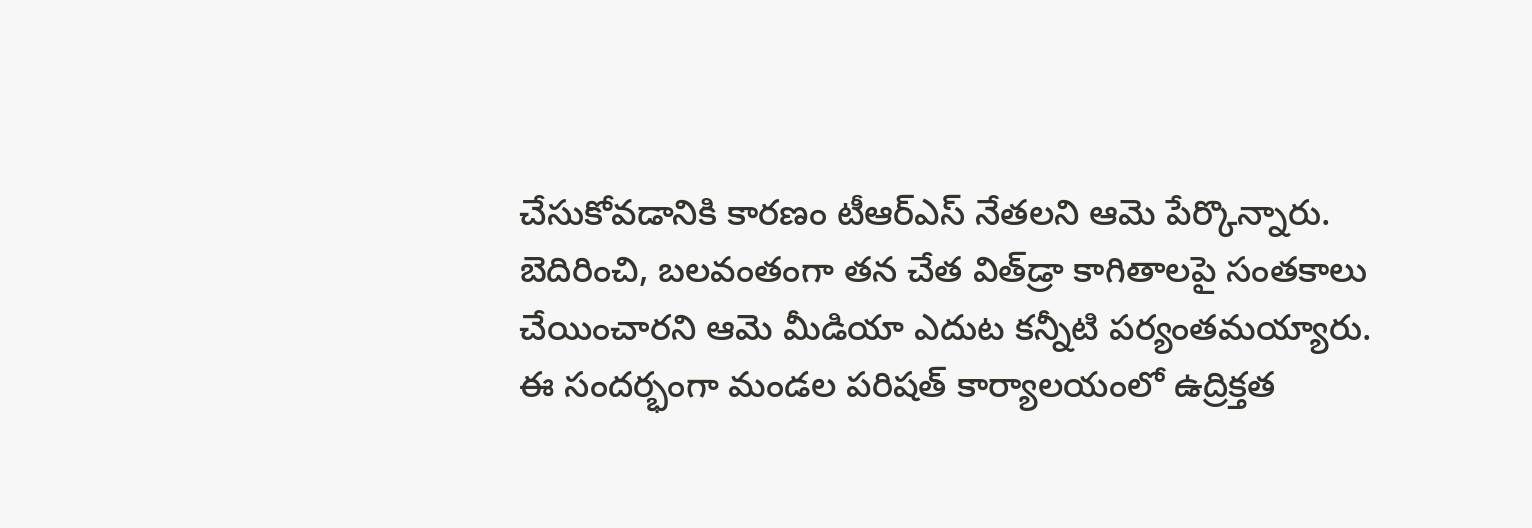చేసుకోవడానికి కారణం టీఆర్ఎస్ నేతలని ఆమె పేర్కొన్నారు. బెదిరించి, బలవంతంగా తన చేత విత్‌డ్రా కాగితాలపై సంతకాలు చేయించారని ఆమె మీడియా ఎదుట కన్నీటి పర్యంతమయ్యారు. ఈ సందర్భంగా మండల పరిషత్ కార్యాలయంలో ఉద్రిక్తత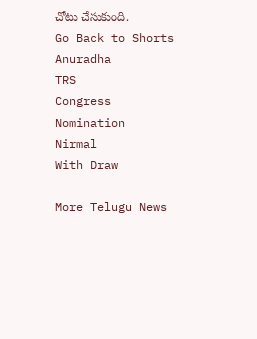చోటు చేసుకుంది.
Go Back to Shorts
Anuradha
TRS
Congress
Nomination
Nirmal
With Draw

More Telugu News